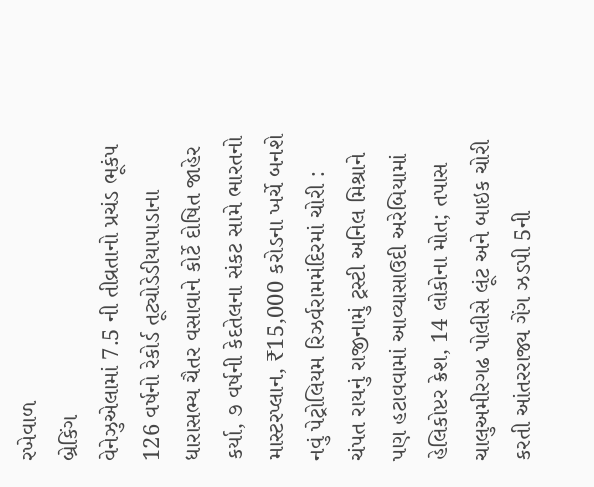રખેવાળ
બ્રેકિંગ
વેનેઝુએલામાં 7.5 ની તીવ્રતાનો પ્રચંડ ભૂકંપ 126 વર્ષનો રેકોર્ડ તૂટ્યોડેડીયાપાડાના ધારાસભ્ય ચૈતર વસાવાને કોર્ટે દોષિત જાહેર કર્યા, ૭ વર્ષની કેદતેલના સંકટ સામે ભારતનો માસ્ટરપ્લાન, ₹15,000 કરોડના ખર્ચે બનશે નવું પેટ્રોલિયમ રિઝર્વરામમંદિરમાં ચોરી : ચંપત રાયનું રાજીનામું ટ્રસ્ટી અનિલ મિશ્રાને પણ હટાવવામાં આવ્યાસાઉદી અરેબિયામાં હેલિકોપ્ટર ક્રેશ, 14 લોકોના મોત; તપાસ ચાલુઅમીરગઢ પોલીસે લૂંટ અને બાઇક ચોરી કરતી આંતરરાજ્ય ગેંગ ઝડપી 5ની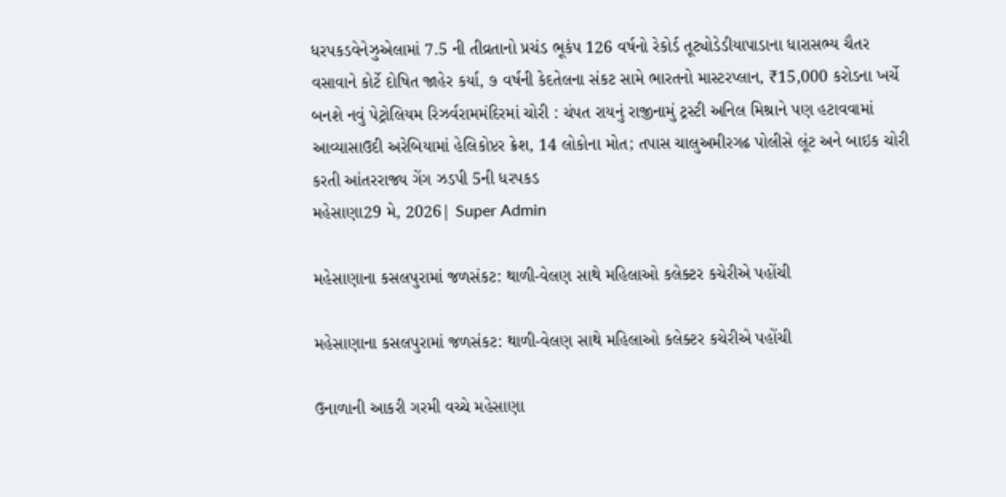ધરપકડવેનેઝુએલામાં 7.5 ની તીવ્રતાનો પ્રચંડ ભૂકંપ 126 વર્ષનો રેકોર્ડ તૂટ્યોડેડીયાપાડાના ધારાસભ્ય ચૈતર વસાવાને કોર્ટે દોષિત જાહેર કર્યા, ૭ વર્ષની કેદતેલના સંકટ સામે ભારતનો માસ્ટરપ્લાન, ₹15,000 કરોડના ખર્ચે બનશે નવું પેટ્રોલિયમ રિઝર્વરામમંદિરમાં ચોરી : ચંપત રાયનું રાજીનામું ટ્રસ્ટી અનિલ મિશ્રાને પણ હટાવવામાં આવ્યાસાઉદી અરેબિયામાં હેલિકોપ્ટર ક્રેશ, 14 લોકોના મોત; તપાસ ચાલુઅમીરગઢ પોલીસે લૂંટ અને બાઇક ચોરી કરતી આંતરરાજ્ય ગેંગ ઝડપી 5ની ધરપકડ
મહેસાણા29 મે, 2026| Super Admin

મહેસાણાના કસલપુરામાં જળસંકટ: થાળી-વેલણ સાથે મહિલાઓ કલેક્ટર કચેરીએ પહોંચી

મહેસાણાના કસલપુરામાં જળસંકટ: થાળી-વેલણ સાથે મહિલાઓ કલેક્ટર કચેરીએ પહોંચી

ઉનાળાની આકરી ગરમી વચ્ચે મહેસાણા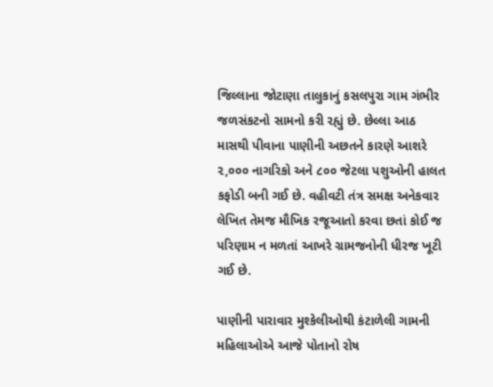જિલ્લાના જોટાણા તાલુકાનું કસલપુરા ગામ ગંભીર જળસંકટનો સામનો કરી રહ્યું છે. છેલ્લા આઠ માસથી પીવાના પાણીની અછતને કારણે આશરે ૨,૦૦૦ નાગરિકો અને ૮૦૦ જેટલા પશુઓની હાલત કફોડી બની ગઈ છે. વહીવટી તંત્ર સમક્ષ અનેકવાર લેખિત તેમજ મૌખિક રજૂઆતો કરવા છતાં કોઈ જ પરિણામ ન મળતાં આખરે ગ્રામજનોની ધીરજ ખૂટી ગઈ છે.

પાણીની પારાવાર મુશ્કેલીઓથી કંટાળેલી ગામની મહિલાઓએ આજે પોતાનો રોષ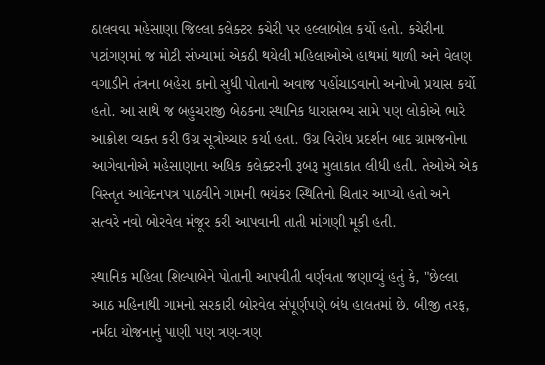ઠાલવવા મહેસાણા જિલ્લા કલેક્ટર કચેરી પર હલ્લાબોલ કર્યો હતો. કચેરીના પટાંગણમાં જ મોટી સંખ્યામાં એકઠી થયેલી મહિલાઓએ હાથમાં થાળી અને વેલણ વગાડીને તંત્રના બહેરા કાનો સુધી પોતાનો અવાજ પહોંચાડવાનો અનોખો પ્રયાસ કર્યો હતો. આ સાથે જ બહુચરાજી બેઠકના સ્થાનિક ધારાસભ્ય સામે પણ લોકોએ ભારે આક્રોશ વ્યક્ત કરી ઉગ્ર સૂત્રોચ્ચાર કર્યા હતા. ઉગ્ર વિરોધ પ્રદર્શન બાદ ગ્રામજનોના આગેવાનોએ મહેસાણાના અધિક કલેક્ટરની રૂબરૂ મુલાકાત લીધી હતી. તેઓએ એક વિસ્તૃત આવેદનપત્ર પાઠવીને ગામની ભયંકર સ્થિતિનો ચિતાર આપ્યો હતો અને સત્વરે નવો બોરવેલ મંજૂર કરી આપવાની તાતી માંગણી મૂકી હતી.

સ્થાનિક મહિલા શિલ્પાબેને પોતાની આપવીતી વર્ણવતા જણાવ્યું હતું કે, "છેલ્લા આઠ મહિનાથી ગામનો સરકારી બોરવેલ સંપૂર્ણપણે બંધ હાલતમાં છે. બીજી તરફ, નર્મદા યોજનાનું પાણી પણ ત્રણ-ત્રણ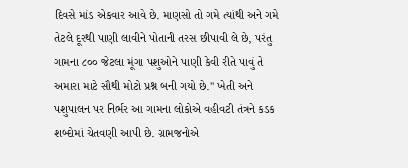દિવસે માંડ એકવાર આવે છે. માણસો તો ગમે ત્યાંથી અને ગમે તેટલે દૂરથી પાણી લાવીને પોતાની તરસ છીપાવી લે છે, પરંતુ ગામના ૮૦૦ જેટલા મૂંગા પશુઓને પાણી કેવી રીતે પાવું તે અમારા માટે સૌથી મોટો પ્રશ્ન બની ગયો છે." ખેતી અને પશુપાલન પર નિર્ભર આ ગામના લોકોએ વહીવટી તંત્રને કડક શબ્દોમાં ચેતવણી આપી છે. ગ્રામજનોએ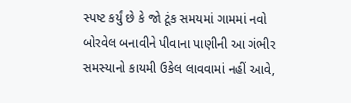સ્પષ્ટ કર્યું છે કે જો ટૂંક સમયમાં ગામમાં નવો બોરવેલ બનાવીને પીવાના પાણીની આ ગંભીર સમસ્યાનો કાયમી ઉકેલ લાવવામાં નહીં આવે,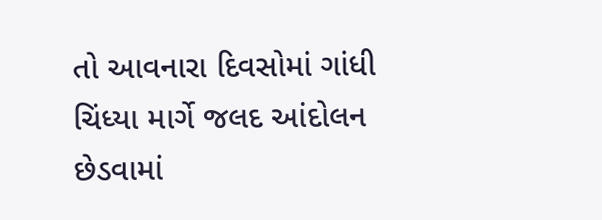તો આવનારા દિવસોમાં ગાંધી ચિંધ્યા માર્ગે જલદ આંદોલન છેડવામાં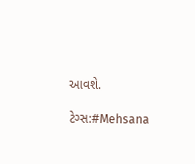આવશે.

ટેગ્સ:#Mehsana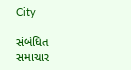City

સંબંધિત સમાચાર